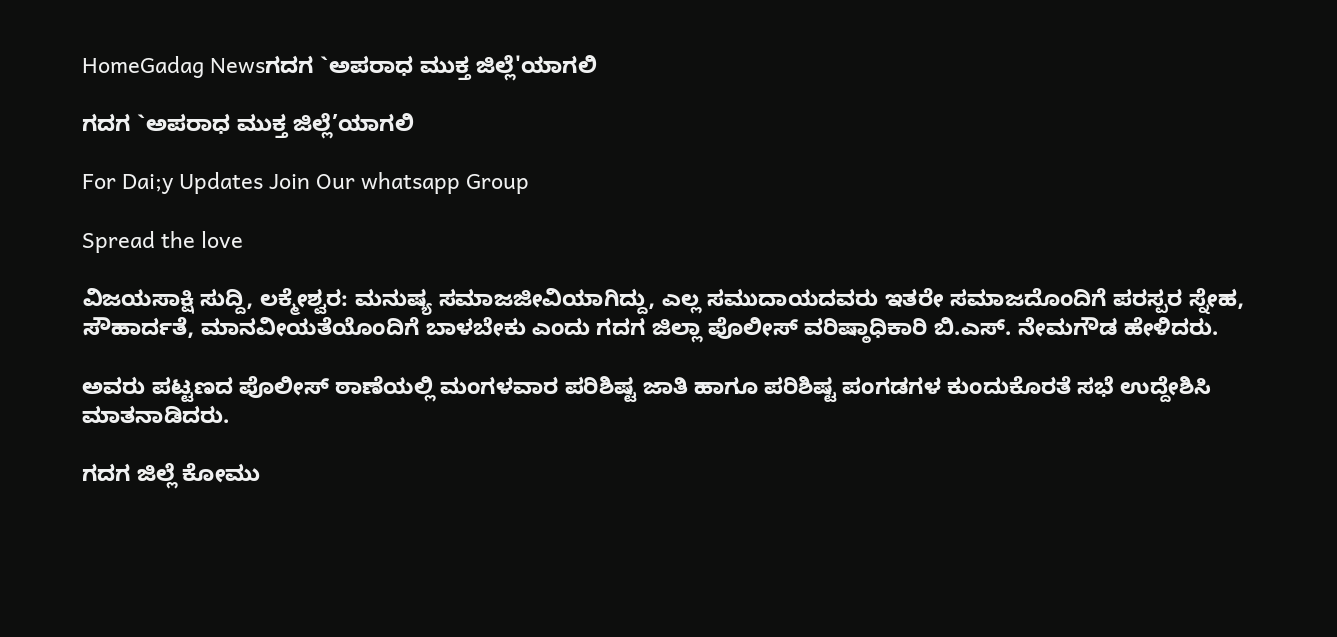HomeGadag Newsಗದಗ `ಅಪರಾಧ ಮುಕ್ತ ಜಿಲ್ಲೆ'ಯಾಗಲಿ

ಗದಗ `ಅಪರಾಧ ಮುಕ್ತ ಜಿಲ್ಲೆ’ಯಾಗಲಿ

For Dai;y Updates Join Our whatsapp Group

Spread the love

ವಿಜಯಸಾಕ್ಷಿ ಸುದ್ದಿ, ಲಕ್ಮೇಶ್ವರ: ಮನುಷ್ಯ ಸಮಾಜಜೀವಿಯಾಗಿದ್ದು, ಎಲ್ಲ ಸಮುದಾಯದವರು ಇತರೇ ಸಮಾಜದೊಂದಿಗೆ ಪರಸ್ಪರ ಸ್ನೇಹ, ಸೌಹಾರ್ದತೆ, ಮಾನವೀಯತೆಯೊಂದಿಗೆ ಬಾಳಬೇಕು ಎಂದು ಗದಗ ಜಿಲ್ಲಾ ಪೊಲೀಸ್ ವರಿಷ್ಠಾಧಿಕಾರಿ ಬಿ.ಎಸ್. ನೇಮಗೌಡ ಹೇಳಿದರು.

ಅವರು ಪಟ್ಟಣದ ಪೊಲೀಸ್ ಠಾಣೆಯಲ್ಲಿ ಮಂಗಳವಾರ ಪರಿಶಿಷ್ಟ ಜಾತಿ ಹಾಗೂ ಪರಿಶಿಷ್ಟ ಪಂಗಡಗಳ ಕುಂದುಕೊರತೆ ಸಭೆ ಉದ್ದೇಶಿಸಿ ಮಾತನಾಡಿದರು.

ಗದಗ ಜಿಲ್ಲೆ ಕೋಮು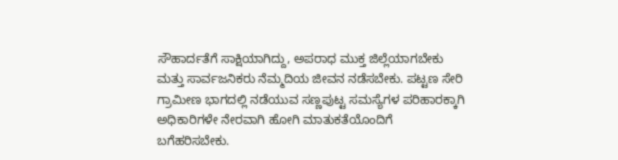ಸೌಹಾರ್ದತೆಗೆ ಸಾಕ್ಷಿಯಾಗಿದ್ದು, ಅಪರಾಧ ಮುಕ್ತ ಜಿಲ್ಲೆಯಾಗಬೇಕು ಮತ್ತು ಸಾರ್ವಜನಿಕರು ನೆಮ್ಮದಿಯ ಜೀವನ ನಡೆಸಬೇಕು. ಪಟ್ಟಣ ಸೇರಿ ಗ್ರಾಮೀಣ ಭಾಗದಲ್ಲಿ ನಡೆಯುವ ಸಣ್ಣಪುಟ್ಟ ಸಮಸ್ಯೆಗಳ ಪರಿಹಾರಕ್ಕಾಗಿ ಅಧಿಕಾರಿಗಳೇ ನೇರವಾಗಿ ಹೋಗಿ ಮಾತುಕತೆಯೊಂದಿಗೆ ಬಗೆಹರಿಸಬೇಕು.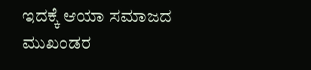ಇದಕ್ಕೆ ಆಯಾ ಸಮಾಜದ ಮುಖಂಡರ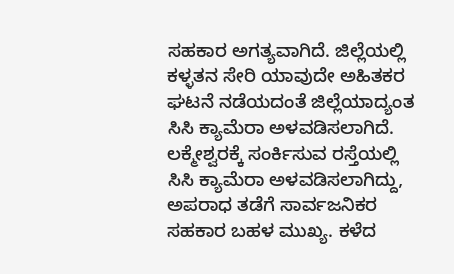ಸಹಕಾರ ಅಗತ್ಯವಾಗಿದೆ. ಜಿಲ್ಲೆಯಲ್ಲಿ ಕಳ್ಳತನ ಸೇರಿ ಯಾವುದೇ ಅಹಿತಕರ ಘಟನೆ ನಡೆಯದಂತೆ ಜಿಲ್ಲೆಯಾದ್ಯಂತ ಸಿಸಿ ಕ್ಯಾಮೆರಾ ಅಳವಡಿಸಲಾಗಿದೆ. ಲಕ್ಮೇಶ್ವರಕ್ಕೆ ಸಂರ್ಕಿಸುವ ರಸ್ತೆಯಲ್ಲಿ ಸಿಸಿ ಕ್ಯಾಮೆರಾ ಅಳವಡಿಸಲಾಗಿದ್ದು, ಅಪರಾಧ ತಡೆಗೆ ಸಾರ್ವಜನಿಕರ ಸಹಕಾರ ಬಹಳ ಮುಖ್ಯ. ಕಳೆದ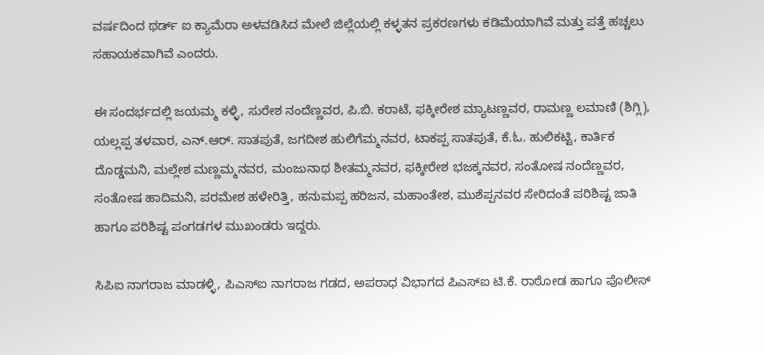ವರ್ಷದಿಂದ ಥರ್ಡ್ ಐ ಕ್ಯಾಮೆರಾ ಅಳವಡಿಸಿದ ಮೇಲೆ ಜಿಲ್ಲೆಯಲ್ಲಿ ಕಳ್ಳತನ ಪ್ರಕರಣಗಳು ಕಡಿಮೆಯಾಗಿವೆ ಮತ್ತು ಪತ್ತೆ ಹಚ್ಚಲು ಸಹಾಯಕವಾಗಿವೆ ಎಂದರು.

ಈ ಸಂದರ್ಭದಲ್ಲಿ ಜಯಮ್ಮ ಕಳ್ಳಿ, ಸುರೇಶ ನಂದೆಣ್ಣವರ, ಪಿ.ಬಿ. ಕರಾಟೆ, ಫಕ್ಕೀರೇಶ ಮ್ಯಾಟಣ್ಣವರ, ರಾಮಣ್ಣ ಲಮಾಣಿ (ಶಿಗ್ಲಿ), ಯಲ್ಲಪ್ಪ ತಳವಾರ, ಎನ್.ಆರ್. ಸಾತಪುತೆ, ಜಗದೀಶ ಹುಲಿಗೆಮ್ಮನವರ, ಟಾಕಪ್ಪ ಸಾತಪುತೆ, ಕೆ.ಓ. ಹುಲಿಕಟ್ಟಿ, ಕಾರ್ತಿಕ ದೊಡ್ಡಮನಿ, ಮಲ್ಲೇಶ ಮಣ್ಣಮ್ಮನವರ, ಮಂಜುನಾಥ ಶೀತಮ್ಮನವರ, ಫಕ್ಕೀರೇಶ ಭಜಕ್ಕನವರ, ಸಂತೋಷ ನಂದೆಣ್ಣವರ, ಸಂತೋಷ ಹಾದಿಮನಿ, ಪರಮೇಶ ಹಳೇರಿತ್ತಿ, ಹನುಮಪ್ಪ ಹರಿಜನ, ಮಹಾಂತೇಶ, ಮುಶೆಪ್ಪನವರ ಸೇರಿದಂತೆ ಪರಿಶಿಷ್ಟ ಜಾತಿ ಹಾಗೂ ಪರಿಶಿಷ್ಟ ಪಂಗಡಗಳ ಮುಖಂಡರು ಇದ್ದರು.

ಸಿಪಿಐ ನಾಗರಾಜ ಮಾಡಳ್ಳಿ, ಪಿಎಸ್‌ಐ ನಾಗರಾಜ ಗಡದ, ಅಪರಾಧ ವಿಭಾಗದ ಪಿಎಸ್‌ಐ ಟಿ.ಕೆ. ರಾಠೋಡ ಹಾಗೂ ಪೊಲೀಸ್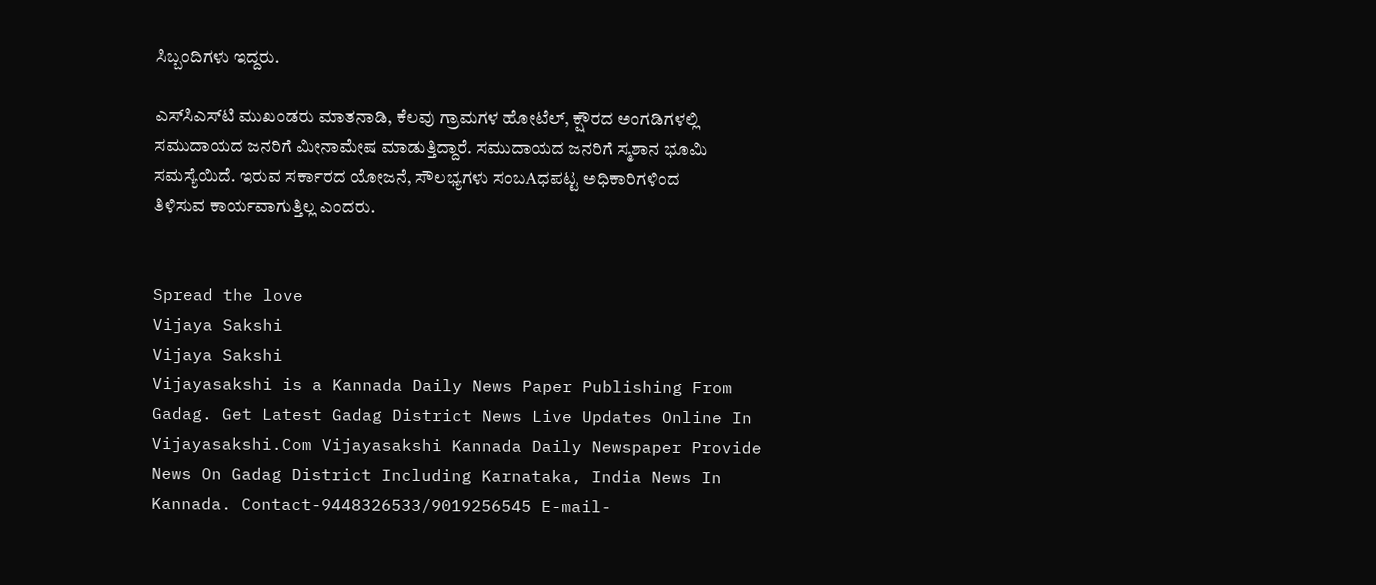ಸಿಬ್ಬಂದಿಗಳು ಇದ್ದರು.

ಎಸ್‌ಸಿಎಸ್‌ಟಿ ಮುಖಂಡರು ಮಾತನಾಡಿ, ಕೆಲವು ಗ್ರಾಮಗಳ ಹೋಟೆಲ್, ಕ್ಷೌರದ ಅಂಗಡಿಗಳಲ್ಲಿ ಸಮುದಾಯದ ಜನರಿಗೆ ಮೀನಾಮೇಷ ಮಾಡುತ್ತಿದ್ದಾರೆ. ಸಮುದಾಯದ ಜನರಿಗೆ ಸ್ಮಶಾನ ಭೂಮಿ ಸಮಸ್ಯೆಯಿದೆ. ಇರುವ ಸರ್ಕಾರದ ಯೋಜನೆ, ಸೌಲಭ್ಯಗಳು ಸಂಬAಧಪಟ್ಟ ಅಧಿಕಾರಿಗಳಿಂದ ತಿಳಿಸುವ ಕಾರ್ಯವಾಗುತ್ತಿಲ್ಲ ಎಂದರು.


Spread the love
Vijaya Sakshi
Vijaya Sakshi
Vijayasakshi is a Kannada Daily News Paper Publishing From Gadag. Get Latest Gadag District News Live Updates Online In Vijayasakshi.Com Vijayasakshi Kannada Daily Newspaper Provide News On Gadag District Including Karnataka, India News In Kannada. Contact-9448326533/9019256545 E-mail-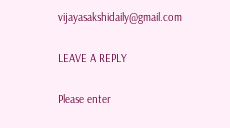vijayasakshidaily@gmail.com

LEAVE A REPLY

Please enter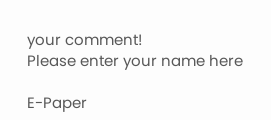your comment!
Please enter your name here

E-Paper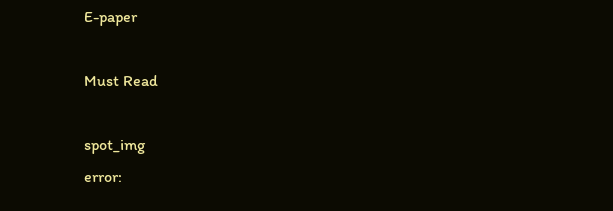E-paper

Must Read

spot_img
error: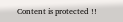Content is protected !!